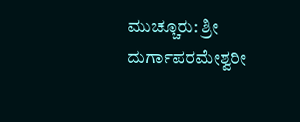ಮುಚ್ಚೂರು: ಶ್ರೀ ದುರ್ಗಾಪರಮೇಶ್ವರೀ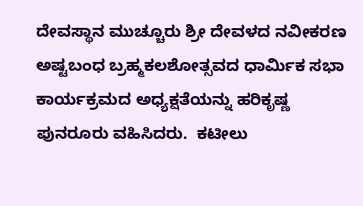ದೇವಸ್ಥಾನ ಮುಚ್ಚೂರು ಶ್ರೀ ದೇವಳದ ನವೀಕರಣ ಅಷ್ಟಬಂಧ ಬ್ರಹ್ಮಕಲಶೋತ್ಸವದ ಧಾರ್ಮಿಕ ಸಭಾ ಕಾರ್ಯಕ್ರಮದ ಅಧ್ಯಕ್ಷತೆಯನ್ನು ಹರಿಕೃಷ್ಣ ಪುನರೂರು ವಹಿಸಿದರು.  ಕಟೀಲು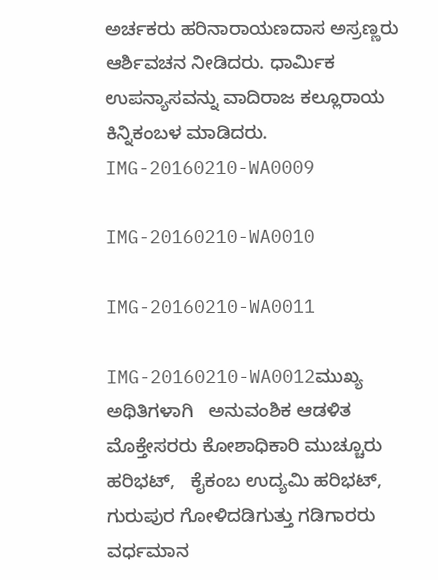ಅರ್ಚಕರು ಹರಿನಾರಾಯಣದಾಸ ಅಸ್ರಣ್ಣರು ಆರ್ಶಿವಚನ ನೀಡಿದರು. ಧಾರ್ಮಿಕ ಉಪನ್ಯಾಸವನ್ನು ವಾದಿರಾಜ ಕಲ್ಲೂರಾಯ ಕಿನ್ನಿಕಂಬಳ ಮಾಡಿದರು.
IMG-20160210-WA0009

IMG-20160210-WA0010

IMG-20160210-WA0011

IMG-20160210-WA0012ಮುಖ್ಯ ಅಥಿತಿಗಳಾಗಿ   ಅನುವಂಶಿಕ ಆಡಳಿತ ಮೊಕ್ತೇಸರರು ಕೋಶಾಧಿಕಾರಿ ಮುಚ್ಚೂರು ಹರಿಭಟ್,   ಕೈಕಂಬ ಉದ್ಯಮಿ ಹರಿಭಟ್, ಗುರುಪುರ ಗೋಳಿದಡಿಗುತ್ತು ಗಡಿಗಾರರು ವರ್ಧಮಾನ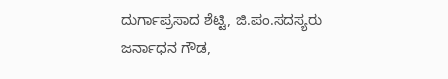ದುರ್ಗಾಪ್ರಸಾದ ಶೆಟ್ಟಿ, ಜಿ.ಪಂ.ಸದಸ್ಯರು ಜರ್ನಾಧನ ಗೌಡ,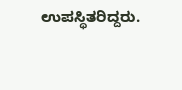ಉಪಸ್ಥಿತರಿದ್ದರು.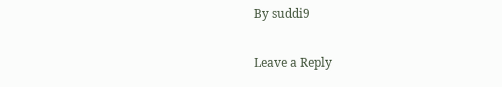By suddi9

Leave a Reply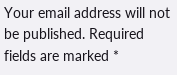Your email address will not be published. Required fields are marked *